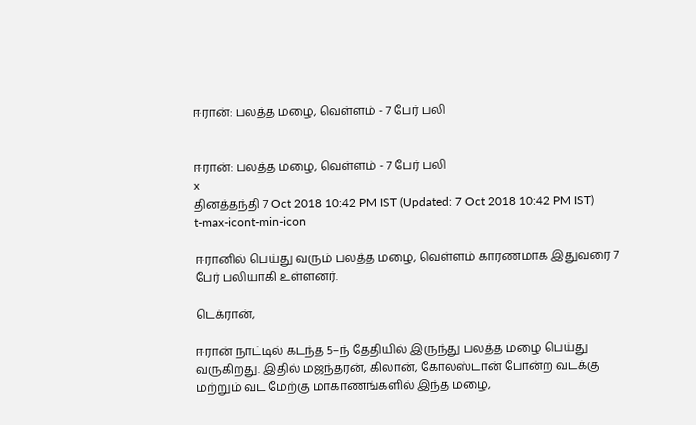ஈரான்: பலத்த மழை, வெள்ளம் - 7 பேர் பலி


ஈரான்: பலத்த மழை, வெள்ளம் - 7 பேர் பலி
x
தினத்தந்தி 7 Oct 2018 10:42 PM IST (Updated: 7 Oct 2018 10:42 PM IST)
t-max-icont-min-icon

ஈரானில் பெய்து வரும் பலத்த மழை, வெள்ளம் காரணமாக இதுவரை 7 பேர் பலியாகி உள்ளனர்.

டெக்ரான்,

ஈரான் நாட்டில் கடந்த 5–ந் தேதியில் இருந்து பலத்த மழை பெய்து வருகிறது. இதில் மஜந்தரன், கிலான், கோலஸ்டான் போன்ற வடக்கு மற்றும் வட மேற்கு மாகாணங்களில் இந்த மழை,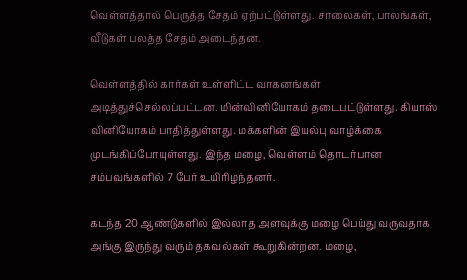வெள்ளத்தால் பெருத்த சேதம் ஏற்பட்டுள்ளது. சாலைகள், பாலங்கள், வீடுகள் பலத்த சேதம் அடைந்தன.

வெள்ளத்தில் கார்கள் உள்ளிட்ட வாகனங்கள் அடித்துச்செல்லப்பட்டன. மின்வினியோகம் தடைபட்டுள்ளது. கியாஸ் வினியோகம் பாதித்துள்ளது. மக்களின் இயல்பு வாழ்க்கை முடங்கிப்போயுள்ளது. இந்த மழை, வெள்ளம் தொடர்பான சம்பவங்களில் 7 பேர் உயிரிழந்தனர்.

கடந்த 20 ஆண்டுகளில் இல்லாத அளவுக்கு மழை பெய்து வருவதாக அங்கு இருந்து வரும் தகவல்கள் கூறுகின்றன. மழை,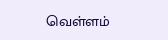வெள்ளம்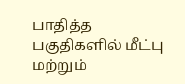பாதித்த பகுதிகளில் மீட்பு மற்றும்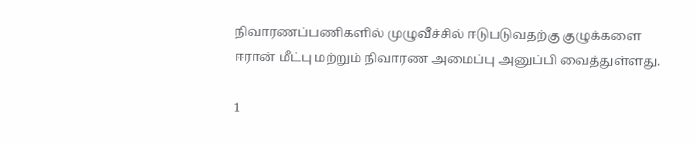நிவாரணப்பணிகளில் முழுவீச்சில் ஈடுபடுவதற்கு குழுக்களை ஈரான் மீட்பு மற்றும் நிவாரண அமைப்பு அனுப்பி வைத்துள்ளது.

1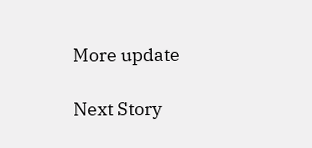More update

Next Story